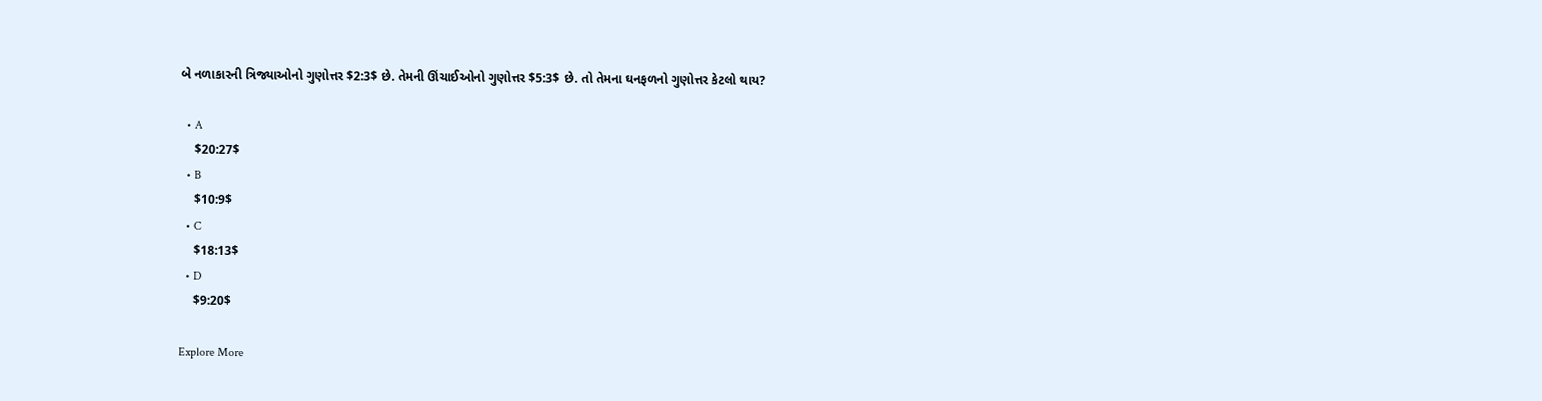બે નળાકારની ત્રિજ્યાઓનો ગુણોત્તર $2:3$ છે. તેમની ઊંચાઈઓનો ગુણોત્તર $5:3$ છે. તો તેમના ઘનફળનો ગુણોત્તર કેટલો થાય?

  • A
    $20:27$
  • B
    $10:9$
  • C
    $18:13$
  • D
    $9:20$

Explore More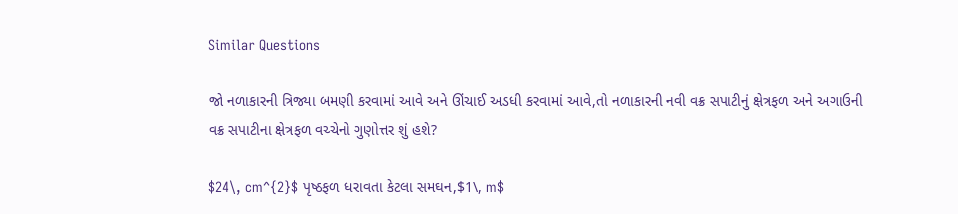Similar Questions

જો નળાકારની ત્રિજ્યા બમણી કરવામાં આવે અને ઊંચાઈ અડધી કરવામાં આવે,તો નળાકારની નવી વક્ર સપાટીનું ક્ષેત્રફળ અને અગાઉની વક્ર સપાટીના ક્ષેત્રફળ વચ્ચેનો ગુણોત્તર શું હશે?

$24\, cm^{2}$ પૃષ્ઠફળ ધરાવતા કેટલા સમઘન,$1\, m$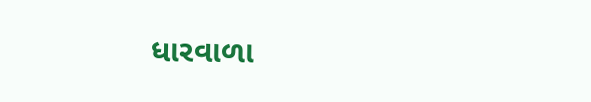ધારવાળા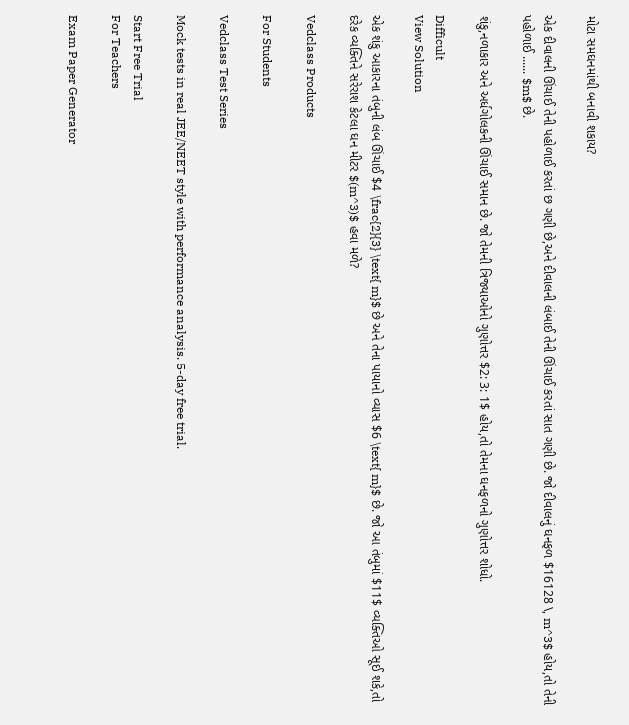મોટા સમઘનમાંથી બનાવી શકાય?

એક દીવાલની ઊંચાઈ તેની પહોળાઈ કરતાં છ ગણી છે,અને દીવાલની લંબાઈ તેની ઊંચાઈ કરતાં સાત ગણી છે. જો દીવાલનું ઘનફળ $16128 \, m^3$ હોય,તો તેની પહોળાઈ ...... $m$ છે.

શંકુ,નળાકાર અને અર્ધગોલકની ઊંચાઈ સમાન છે. જો તેમની ત્રિજ્યાઓનો ગુણોત્તર $2: 3: 1$ હોય,તો તેમના ઘનફળનો ગુણોત્તર શોધો.

Difficult
View Solution

એક શંકુ આકારના તંબુની લંબ ઊંચાઈ $4 \frac{2}{3} \text{ m}$ છે અને તેના પાયાનો વ્યાસ $6 \text{ m}$ છે. જો આ તંબુમાં $11$ વ્યક્તિઓ સૂઈ શકે,તો દરેક વ્યક્તિને સરેરાશ કેટલા ઘન મીટર $(m^3)$ હવા મળે?

Vedclass Products

For Students

Vedclass Test Series

Mock tests in real JEE/NEET style with performance analysis. 5-day free trial.

Start Free Trial
For Teachers

Exam Paper Generator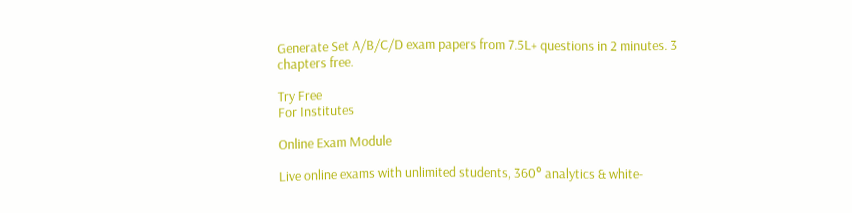Generate Set A/B/C/D exam papers from 7.5L+ questions in 2 minutes. 3 chapters free.

Try Free
For Institutes

Online Exam Module

Live online exams with unlimited students, 360° analytics & white-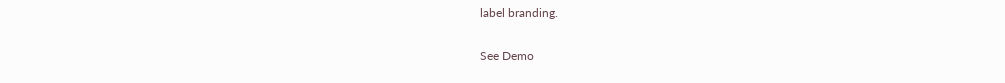label branding.

See Demo